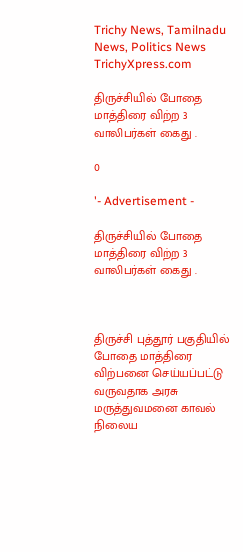Trichy News, Tamilnadu News, Politics News TrichyXpress.com

திருச்சியில் போதை மாத்திரை விற்ற 3 வாலிபர்கள் கைது .

0

'- Advertisement -

திருச்சியில் போதை மாத்திரை விற்ற 3 வாலிபர்கள் கைது .



திருச்சி புத்தூர் பகுதியில் போதை மாத்திரை விற்பனை செய்யப்பட்டு வருவதாக அரசு மருத்துவமனை காவல் நிலைய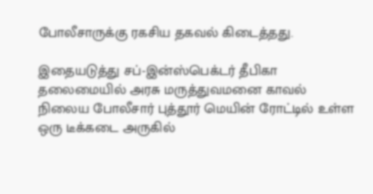போலீசாருக்கு ரகசிய தகவல் கிடைத்தது.

இதையடுத்து சப்-இன்ஸ்பெக்டர் தீபிகா தலைமையில் அரசு மருத்துவமனை காவல் நிலைய போலீசார் புத்தூர் மெயின் ரோட்டில் உள்ள ஒரு டீக்கடை அருகில்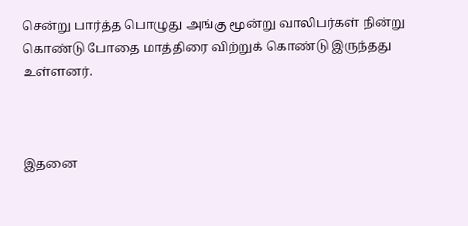சென்று பார்த்த பொழுது அங்கு மூன்று வாலிபர்கள் நின்று கொண்டு போதை மாத்திரை விற்றுக் கொண்டு இருந்தது உள்ளனர்.



இதனை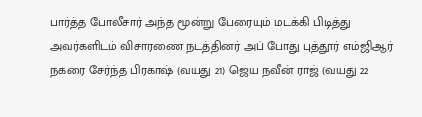பார்த்த போலீசார் அந்த மூன்று பேரையும் மடக்கி பிடித்து அவர்களிடம் விசாரணை நடத்தினர் அப் போது புத்தூர் எம்ஜிஆர் நகரை சேர்ந்த பிரகாஷ் (வயது 21) ஜெய நவீன் ராஜ் (வயது 22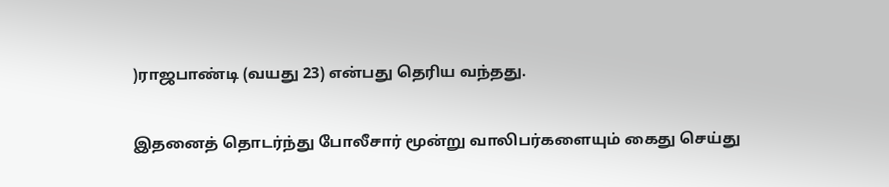)ராஜபாண்டி (வயது 23) என்பது தெரிய வந்தது.

இதனைத் தொடர்ந்து போலீசார் மூன்று வாலிபர்களையும் கைது செய்து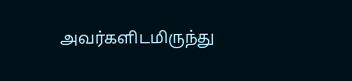அவர்களிடமிருந்து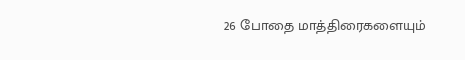26 போதை மாத்திரைகளையும்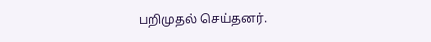பறிமுதல் செய்தனர்.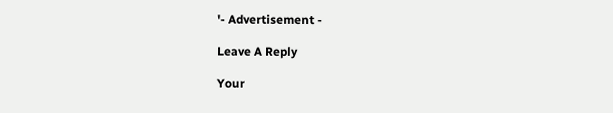'- Advertisement -

Leave A Reply

Your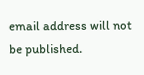email address will not be published.